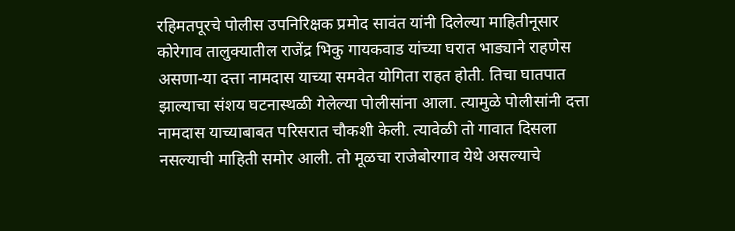रहिमतपूरचे पोलीस उपनिरिक्षक प्रमोद सावंत यांनी दिलेल्या माहितीनूसार कोरेगाव तालुक्यातील राजेंद्र भिकु गायकवाड यांच्या घरात भाड्याने राहणेस असणा-या दत्ता नामदास याच्या समवेत योगिता राहत होती. तिचा घातपात झाल्याचा संशय घटनास्थळी गेलेल्या पोलीसांना आला. त्यामुळे पोलीसांनी दत्ता नामदास याच्याबाबत परिसरात चौकशी केली. त्यावेळी तो गावात दिसला नसल्याची माहिती समोर आली. तो मूळचा राजेबोरगाव येथे असल्याचे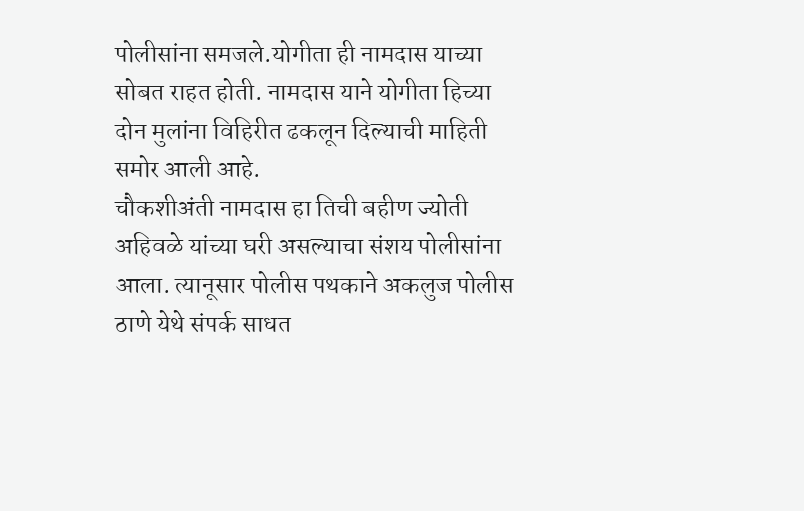पोलीसांना समजले.योगीता ही नामदास याच्या सोबत राहत होती. नामदास याने योगीता हिच्या दोन मुलांना विहिरीत ढकलून दिल्याची माहिती समोर आली आहे.
चौकशीअंती नामदास हा तिची बहीण ज्योती अहिवळे यांच्या घरी असल्याचा संशय पोलीसांना आला. त्यानूसार पोलीस पथकाने अकलुज पोलीस ठाणे येथे संपर्क साधत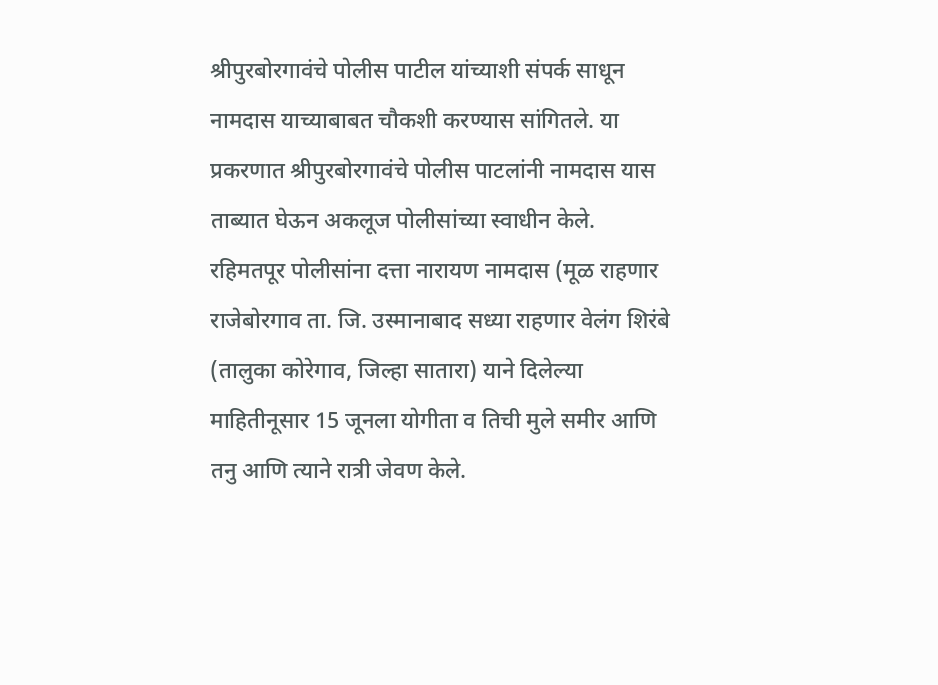श्रीपुरबोरगावंचे पोलीस पाटील यांच्याशी संपर्क साधून नामदास याच्याबाबत चौकशी करण्यास सांगितले. या प्रकरणात श्रीपुरबोरगावंचे पोलीस पाटलांनी नामदास यास ताब्यात घेऊन अकलूज पोलीसांच्या स्वाधीन केले.
रहिमतपूर पोलीसांना दत्ता नारायण नामदास (मूळ राहणार राजेबोरगाव ता. जि. उस्मानाबाद सध्या राहणार वेलंग शिरंबे (तालुका कोरेगाव, जिल्हा सातारा) याने दिलेल्या माहितीनूसार 15 जूनला योगीता व तिची मुले समीर आणि तनु आणि त्याने रात्री जेवण केले.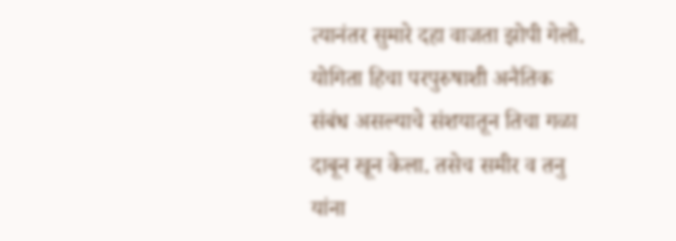त्यानंतर सुमारे दहा वाजता झोपी गेलो. योगिता हिचा परपुरुषाशी अनैतिक संबंध असल्याचे संशयातून तिचा गळा दाबून खून केला. तसेच समीर व तनु यांना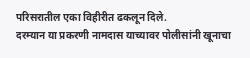परिसरातील एका विहीरीत ढकलून दिले.
दरम्यान या प्रकरणी नामदास याच्यावर पोलीसांनी खूनाचा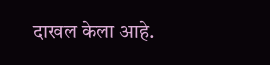दाखल केला आहे.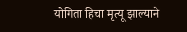योगिता हिचा मृत्यू झाल्याने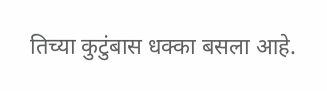तिच्या कुटुंबास धक्का बसला आहे.